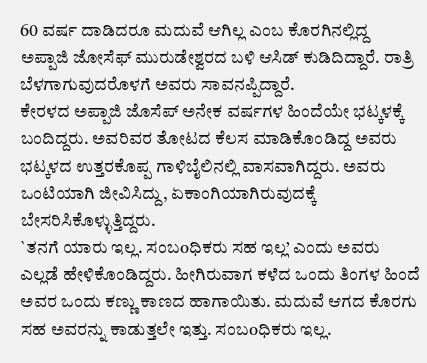60 ವರ್ಷ ದಾಡಿದರೂ ಮದುವೆ ಆಗಿಲ್ಲ ಎಂಬ ಕೊರಗಿನಲ್ಲಿದ್ದ ಅಪ್ಪಾಜಿ ಜೋಸೆಫ್ ಮುರುಡೇಶ್ವರದ ಬಳಿ ಆಸಿಡ್ ಕುಡಿದಿದ್ದಾರೆ. ರಾತ್ರಿ ಬೆಳಗಾಗುವುದರೊಳಗೆ ಅವರು ಸಾವನಪ್ಪಿದ್ದಾರೆ.
ಕೇರಳದ ಅಪ್ಪಾಜಿ ಜೊಸೆಪ್ ಅನೇಕ ವರ್ಷಗಳ ಹಿಂದೆಯೇ ಭಟ್ಕಳಕ್ಕೆ ಬಂದಿದ್ದರು. ಅವರಿವರ ತೋಟದ ಕೆಲಸ ಮಾಡಿಕೊಂಡಿದ್ದ ಅವರು ಭಟ್ಕಳದ ಉತ್ತರಕೊಪ್ಪ ಗಾಳಿಬೈಲಿನಲ್ಲಿ ವಾಸವಾಗಿದ್ದರು. ಅವರು ಒಂಟಿಯಾಗಿ ಜೀವಿಸಿದ್ದು, ಏಕಾಂಗಿಯಾಗಿರುವುದಕ್ಕೆ ಬೇಸರಿಸಿಕೊಳ್ಳುತ್ತಿದ್ದರು.
`ತನಗೆ ಯಾರು ಇಲ್ಲ. ಸಂಬoಧಿಕರು ಸಹ ಇಲ್ಲ’ ಎಂದು ಅವರು ಎಲ್ಲಡೆ ಹೇಳಿಕೊಂಡಿದ್ದರು. ಹೀಗಿರುವಾಗ ಕಳೆದ ಒಂದು ತಿಂಗಳ ಹಿಂದೆ ಅವರ ಒಂದು ಕಣ್ಣು ಕಾಣದ ಹಾಗಾಯಿತು. ಮದುವೆ ಆಗದ ಕೊರಗು ಸಹ ಅವರನ್ನು ಕಾಡುತ್ತಲೇ ಇತ್ತು. ಸಂಬoಧಿಕರು ಇಲ್ಲ.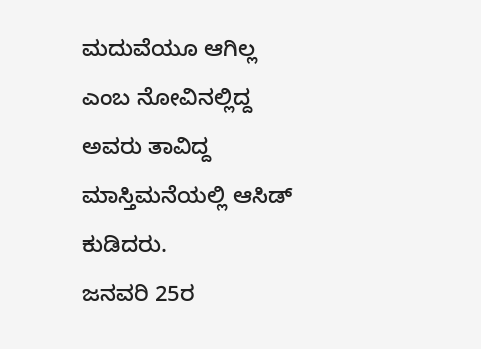ಮದುವೆಯೂ ಆಗಿಲ್ಲ ಎಂಬ ನೋವಿನಲ್ಲಿದ್ದ ಅವರು ತಾವಿದ್ದ ಮಾಸ್ತಿಮನೆಯಲ್ಲಿ ಆಸಿಡ್ ಕುಡಿದರು.
ಜನವರಿ 25ರ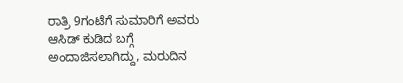ರಾತ್ರಿ 9ಗಂಟೆಗೆ ಸುಮಾರಿಗೆ ಅವರು ಆಸಿಡ್ ಕುಡಿದ ಬಗ್ಗೆ ಅಂದಾಜಿಸಲಾಗಿದ್ದು, ಮರುದಿನ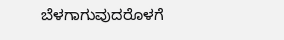ಬೆಳಗಾಗುವುದರೊಳಗೆ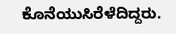ಕೊನೆಯುಸಿರೆಳೆದಿದ್ದರು.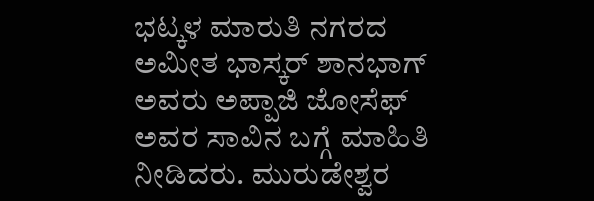ಭಟ್ಕಳ ಮಾರುತಿ ನಗರದ ಅಮೀತ ಭಾಸ್ಕರ್ ಶಾನಭಾಗ್ ಅವರು ಅಪ್ಪಾಜಿ ಜೋಸೆಫ್ ಅವರ ಸಾವಿನ ಬಗ್ಗೆ ಮಾಹಿತಿ ನೀಡಿದರು. ಮುರುಡೇಶ್ವರ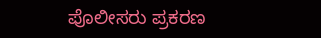ಪೊಲೀಸರು ಪ್ರಕರಣ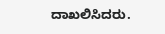ದಾಖಲಿಸಿದರು.